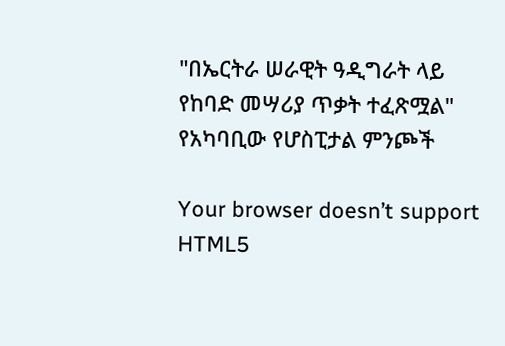"በኤርትራ ሠራዊት ዓዲግራት ላይ የከባድ መሣሪያ ጥቃት ተፈጽሟል" የአካባቢው የሆስፒታል ምንጮች

Your browser doesn’t support HTML5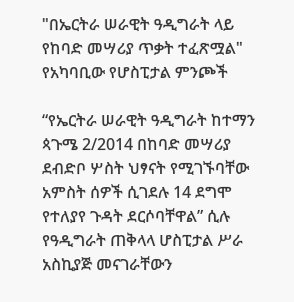"በኤርትራ ሠራዊት ዓዲግራት ላይ የከባድ መሣሪያ ጥቃት ተፈጽሟል" የአካባቢው የሆስፒታል ምንጮች

“የኤርትራ ሠራዊት ዓዲግራት ከተማን ጳጉሜ 2/2014 በከባድ መሣሪያ ደብድቦ ሦስት ህፃናት የሚገኙባቸው አምስት ሰዎች ሲገደሉ 14 ደግሞ የተለያየ ጉዳት ደርሶባቸዋል” ሲሉ የዓዲግራት ጠቅላላ ሆስፒታል ሥራ አስኪያጅ መናገራቸውን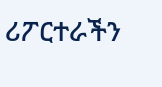ሪፖርተራችን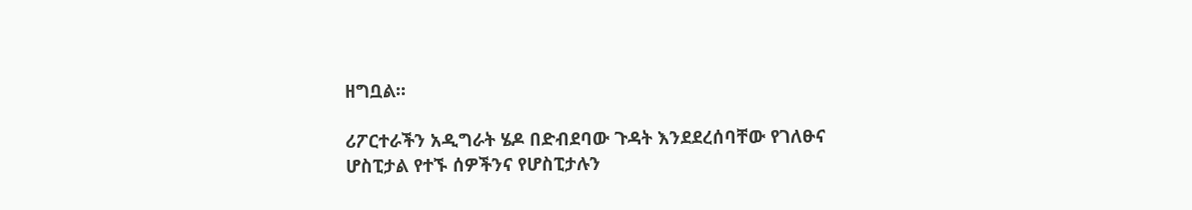ዘግቧል።

ሪፖርተራችን አዲግራት ሄዶ በድብደባው ጉዳት እንደደረሰባቸው የገለፁና ሆስፒታል የተኙ ሰዎችንና የሆስፒታሉን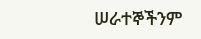ሠራተኞችንም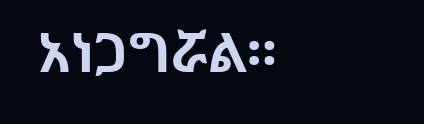አነጋግሯል።